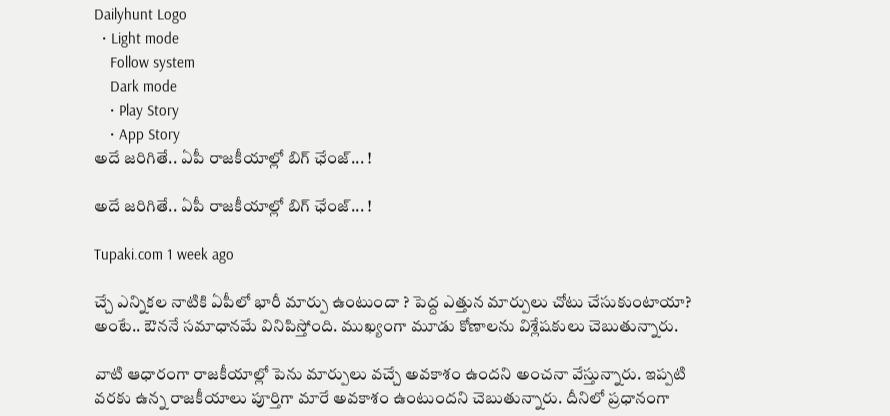Dailyhunt Logo
  • Light mode
    Follow system
    Dark mode
    • Play Story
    • App Story
అదే జరిగితే.. ఏపీ రాజకీయాల్లో బిగ్ ఛేంజ్‌... !

అదే జరిగితే.. ఏపీ రాజకీయాల్లో బిగ్ ఛేంజ్‌... !

Tupaki.com 1 week ago

చ్చే ఎన్నికల నాటికి ఏపీలో భారీ మార్పు ఉంటుందా ? పెద్ద ఎత్తున మార్పులు చోటు చేసుకుంటాయా? అంటే.. ఔననే సమాధానమే వినిపిస్తోంది. ముఖ్యంగా మూడు కోణాలను విశ్లేషకులు చెబుతున్నారు.

వాటి ఆధారంగా రాజకీయాల్లో పెను మార్పులు వచ్చే అవకాశం ఉందని అంచనా వేస్తున్నారు. ఇప్పటి వరకు ఉన్న రాజకీయాలు పూర్తిగా మారే అవకాశం ఉంటుందని చెబుతున్నారు. దీనిలో ప్రధానంగా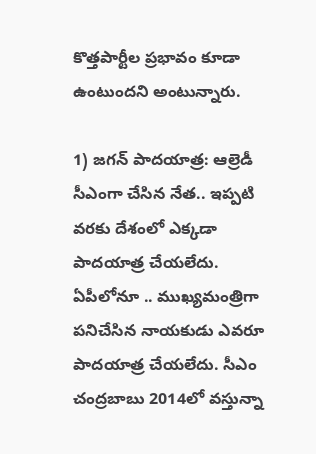కొత్తపార్టీల ప్రభావం కూడా ఉంటుందని అంటున్నారు.

1) జగన్ పాదయాత్ర: ఆల్రెడీ సీఎంగా చేసిన నేత.. ఇప్పటి వరకు దేశంలో ఎక్కడా పాదయాత్ర చేయలేదు. ఏపీలోనూ .. ముఖ్యమంత్రిగా పనిచేసిన నాయకుడు ఎవరూ పాదయాత్ర చేయలేదు. సీఎం చంద్రబాబు 2014లో వస్తున్నా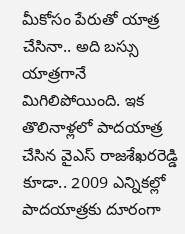మీకోసం పేరుతో యాత్ర చేసినా.. అది బస్సు యాత్రగానే మిగిలిపోయింది. ఇక తొలినాళ్లలో పాదయాత్ర చేసిన వైఎస్ రాజశేఖరరెడ్డి కూడా.. 2009 ఎన్నికల్లో పాదయాత్రకు దూరంగా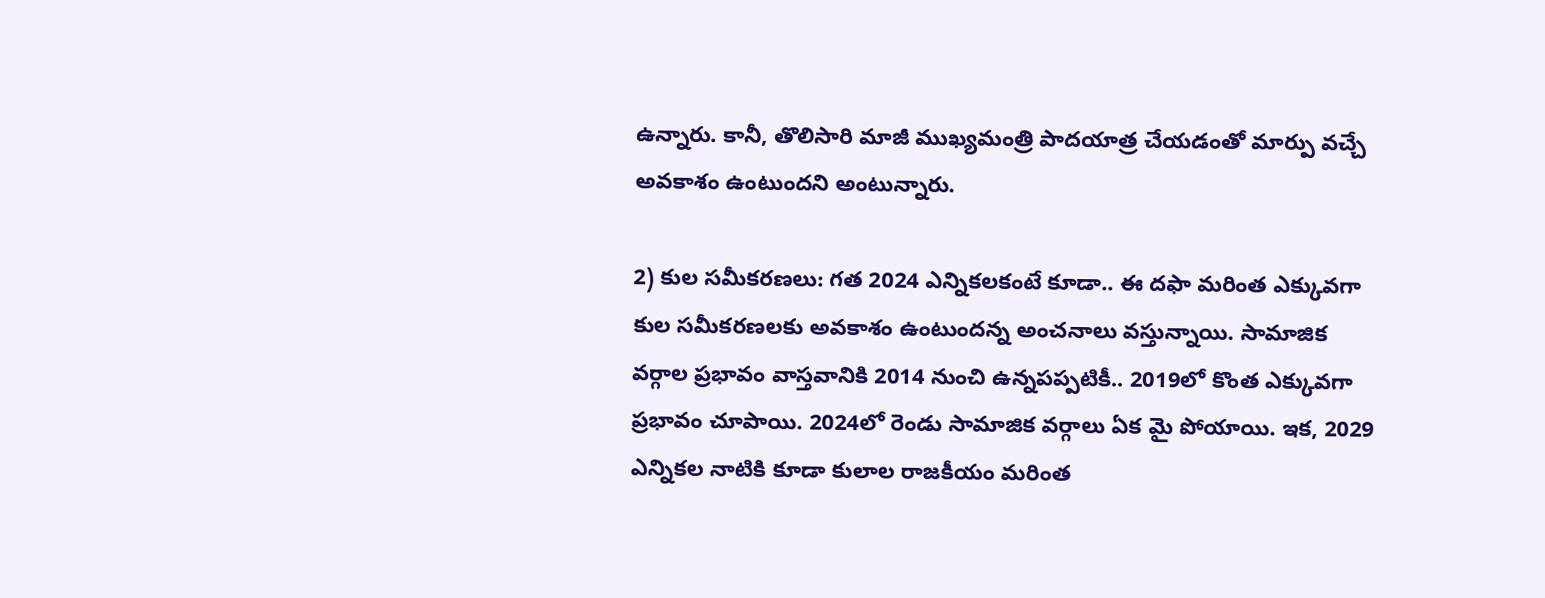ఉన్నారు. కానీ, తొలిసారి మాజీ ముఖ్యమంత్రి పాదయాత్ర చేయడంతో మార్పు వచ్చే అవకాశం ఉంటుందని అంటున్నారు.

2) కుల సమీకరణలు: గత 2024 ఎన్నికలకంటే కూడా.. ఈ దఫా మరింత ఎక్కువగా కుల సమీకరణలకు అవకాశం ఉంటుందన్న అంచనాలు వస్తున్నాయి. సామాజిక వర్గాల ప్రభావం వాస్తవానికి 2014 నుంచి ఉన్నపప్పటికీ.. 2019లో కొంత ఎక్కువగా ప్రభావం చూపాయి. 2024లో రెండు సామాజిక వర్గాలు ఏక మై పోయాయి. ఇక, 2029 ఎన్నికల నాటికి కూడా కులాల రాజకీయం మరింత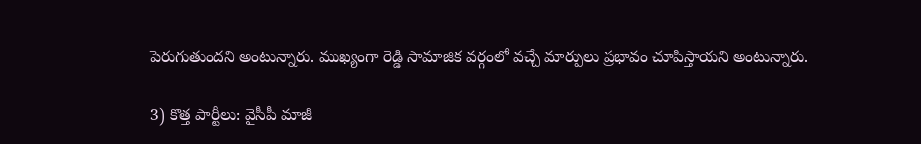పెరుగుతుందని అంటున్నారు. ముఖ్యంగా రెడ్డి సామాజిక వర్గంలో వచ్చే మార్పులు ప్రభావం చూపిస్తాయని అంటున్నారు.

3) కొత్త పార్టీలు: వైసీపీ మాజీ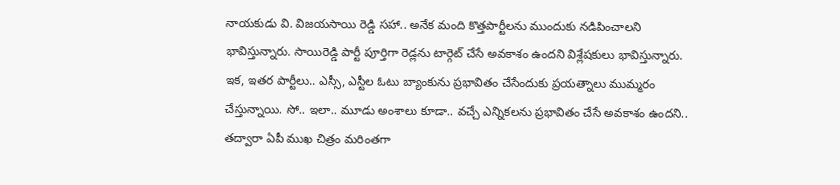నాయకుడు వి. విజయసాయి రెడ్డి సహా.. అనేక మంది కొత్తపార్టీలను ముందుకు నడిపించాలని భావిస్తున్నారు. సాయిరెడ్డి పార్టీ పూర్తిగా రెడ్లను టార్గెట్ చేసే అవకాశం ఉందని విశ్లేషకులు భావిస్తున్నారు. ఇక, ఇతర పార్టీలు.. ఎస్సీ, ఎస్టీల ఓటు బ్యాంకును ప్రభావితం చేసేందుకు ప్రయత్నాలు ముమ్మరం చేస్తున్నాయి. సో.. ఇలా.. మూడు అంశాలు కూడా.. వచ్చే ఎన్నికలను ప్రభావితం చేసే అవకాశం ఉందని.. తద్వారా ఏపీ ముఖ చిత్రం మరింతగా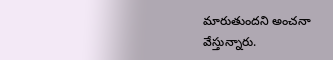మారుతుందని అంచనా వేస్తున్నారు.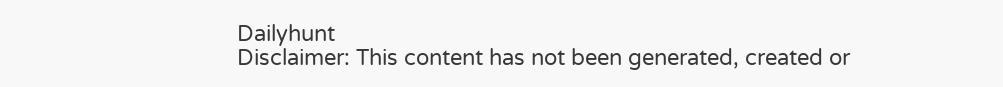Dailyhunt
Disclaimer: This content has not been generated, created or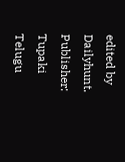edited by Dailyhunt. Publisher: Tupaki Telugu